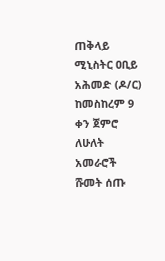ጠቅላይ ሚኒስትር ዐቢይ አሕመድ (ዶ/ር) ከመስከረም 9 ቀን ጀምሮ ለሁለት አመራሮች ሹመት ሰጡ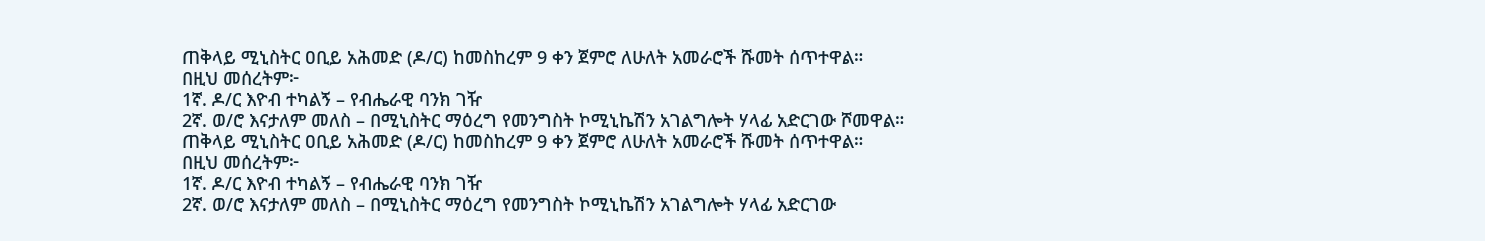ጠቅላይ ሚኒስትር ዐቢይ አሕመድ (ዶ/ር) ከመስከረም 9 ቀን ጀምሮ ለሁለት አመራሮች ሹመት ሰጥተዋል።
በዚህ መሰረትም፦
1ኛ. ዶ/ር እዮብ ተካልኝ – የብሔራዊ ባንክ ገዥ
2ኛ. ወ/ሮ እናታለም መለስ – በሚኒስትር ማዕረግ የመንግስት ኮሚኒኬሽን አገልግሎት ሃላፊ አድርገው ሾመዋል።
ጠቅላይ ሚኒስትር ዐቢይ አሕመድ (ዶ/ር) ከመስከረም 9 ቀን ጀምሮ ለሁለት አመራሮች ሹመት ሰጥተዋል።
በዚህ መሰረትም፦
1ኛ. ዶ/ር እዮብ ተካልኝ – የብሔራዊ ባንክ ገዥ
2ኛ. ወ/ሮ እናታለም መለስ – በሚኒስትር ማዕረግ የመንግስት ኮሚኒኬሽን አገልግሎት ሃላፊ አድርገው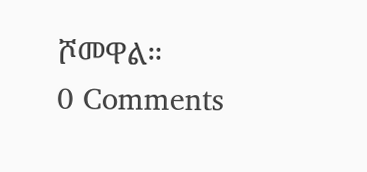ሾመዋል።
0 Comments